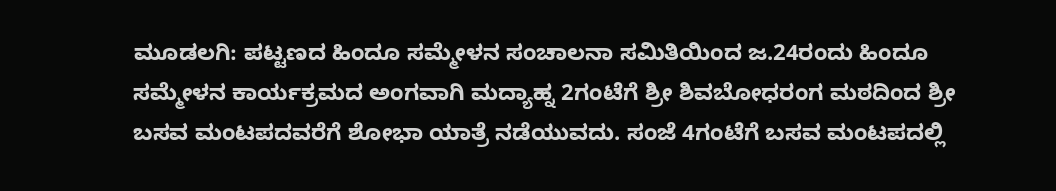ಮೂಡಲಗಿ: ಪಟ್ಟಣದ ಹಿಂದೂ ಸಮ್ಮೇಳನ ಸಂಚಾಲನಾ ಸಮಿತಿಯಿಂದ ಜ.24ರಂದು ಹಿಂದೂ ಸಮ್ಮೇಳನ ಕಾರ್ಯಕ್ರಮದ ಅಂಗವಾಗಿ ಮದ್ಯಾಹ್ನ 2ಗಂಟೆಗೆ ಶ್ರೀ ಶಿವಬೋಧರಂಗ ಮಠದಿಂದ ಶ್ರೀ ಬಸವ ಮಂಟಪದವರೆಗೆ ಶೋಭಾ ಯಾತ್ರೆ ನಡೆಯುವದು. ಸಂಜೆ 4ಗಂಟೆಗೆ ಬಸವ ಮಂಟಪದಲ್ಲಿ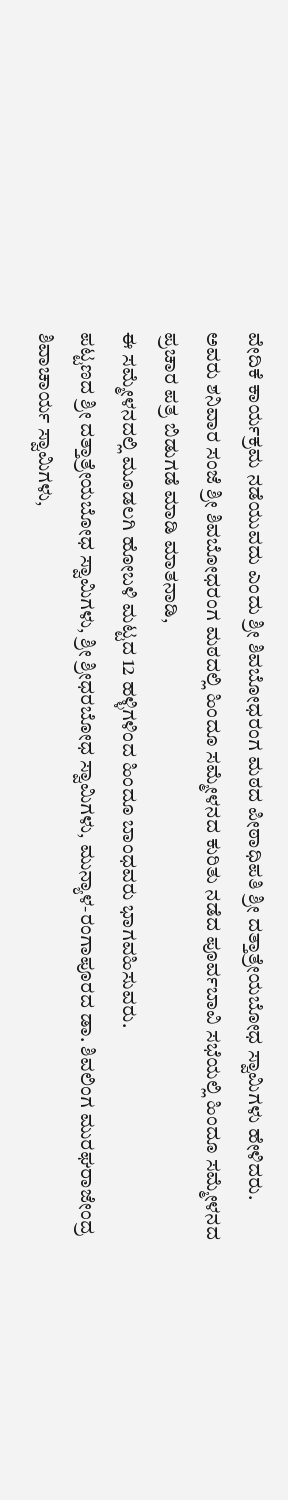ವೇದಿಕೆ ಕಾರ್ಯಕ್ರಮ ನಡೆಯುವದು ಎಂದು ಶ್ರೀ ಶಿವಬೋಧರಂಗ ಮಠದ ಪೀಠಾಧಿಪತಿ ಶ್ರೀ ದತ್ತಾತ್ರೇಯಬೋಧ ಸ್ವಾಮಿಗಳು ಹೇಳಿದರು.
ಅವರು ಶನಿವಾರ ಸಂಜೆ ಶ್ರೀ ಶಿವಬೋಧರಂಗ ಮಠದಲ್ಲಿ ಹಿಂದೂ ಸಮ್ಮೇಳನದ ಕುರಿತು ನಡೆದ ಪೂರ್ವಬಾವಿ ಸಭೆಯಲ್ಲಿ ಹಿಂದೂ ಸಮ್ಮೇಳನದ ಪ್ರಚಾರ ಪತ್ರ ಬಿಡುಗಡೆ ಮಾಡಿ ಮಾತನಾಡಿ,
ಈ ಸಮ್ಮೇಳನದಲ್ಲಿ ಮೂಡಲಗಿ ಹೋಬಳಿ ಮಟ್ಟದ 12 ಹಳ್ಳಿಗಳಿಂದ ಹಿಂದೂ ಬಾಂಧವರು ಭಾಗವಹಿಸುವರು.
ಪಟ್ಟಣದ ಶ್ರೀ ದತ್ತಾತ್ರೇಯಬೋಧ ಸ್ವಾಮಿಗಳು, ಶ್ರೀ ಶ್ರೀಧರಬೋಧ ಸ್ವಾಮಿಗಳು, ಮುನ್ಯಾಳ-ರಂಗಾಪೂರದ ಡಾ. ಶಿವಲಿಂಗ ಮುರಘರಾಜೇಂದ್ರ ಶಿವಾಚಾರ್ಯ ಸ್ವಾಮಿಗಳು,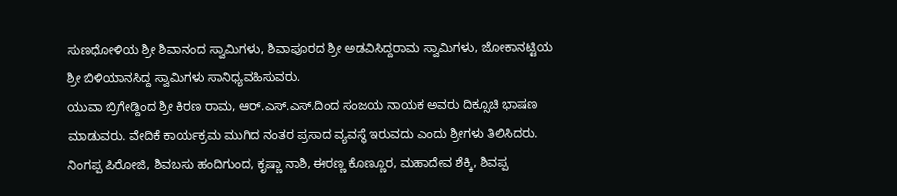ಸುಣಧೋಳಿಯ ಶ್ರೀ ಶಿವಾನಂದ ಸ್ವಾಮಿಗಳು, ಶಿವಾಪೂರದ ಶ್ರೀ ಅಡವಿಸಿದ್ದರಾಮ ಸ್ವಾಮಿಗಳು, ಜೋಕಾನಟ್ಟಿಯ ಶ್ರೀ ಬಿಳಿಯಾನಸಿದ್ದ ಸ್ವಾಮಿಗಳು ಸಾನಿಧ್ಯವಹಿಸುವರು.
ಯುವಾ ಬ್ರಿಗೇಡ್ದಿಂದ ಶ್ರೀ ಕಿರಣ ರಾಮ, ಆರ್.ಎಸ್.ಎಸ್.ದಿಂದ ಸಂಜಯ ನಾಯಕ ಅವರು ದಿಕ್ಸೂಚಿ ಭಾಷಣ ಮಾಡುವರು. ವೇದಿಕೆ ಕಾರ್ಯಕ್ರಮ ಮುಗಿದ ನಂತರ ಪ್ರಸಾದ ವ್ಯವಸ್ಥೆ ಇರುವದು ಎಂದು ಶ್ರೀಗಳು ತಿಲಿಸಿದರು.
ನಿಂಗಪ್ಪ ಪಿರೋಜಿ, ಶಿವಬಸು ಹಂದಿಗುಂದ, ಕೃಷ್ಣಾ ನಾಶಿ, ಈರಣ್ಣ ಕೊಣ್ಣೂರ, ಮಹಾದೇವ ಶೆಕ್ಕಿ, ಶಿವಪ್ಪ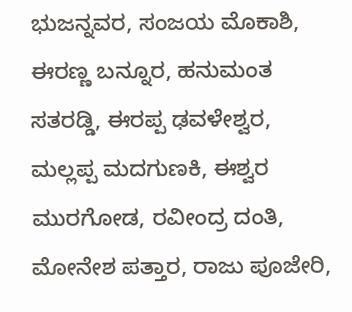ಭುಜನ್ನವರ, ಸಂಜಯ ಮೊಕಾಶಿ, ಈರಣ್ಣ ಬನ್ನೂರ, ಹನುಮಂತ ಸತರಡ್ಡಿ, ಈರಪ್ಪ ಢವಳೇಶ್ವರ, ಮಲ್ಲಪ್ಪ ಮದಗುಣಕಿ, ಈಶ್ವರ ಮುರಗೋಡ, ರವೀಂದ್ರ ದಂತಿ, ಮೋನೇಶ ಪತ್ತಾರ, ರಾಜು ಪೂಜೇರಿ,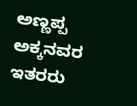ಅಣ್ಣಪ್ಪ ಅಕ್ಕನವರ ಇತರರು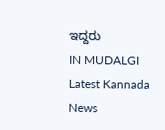ಇದ್ದರು
IN MUDALGI Latest Kannada News